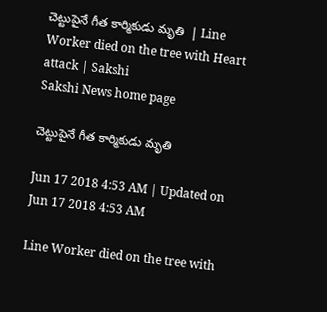చెట్టుపైనే గీత కార్మికుడు మృతి  | Line Worker died on the tree with Heart attack | Sakshi
Sakshi News home page

చెట్టుపైనే గీత కార్మికుడు మృతి

Jun 17 2018 4:53 AM | Updated on Jun 17 2018 4:53 AM

Line Worker died on the tree with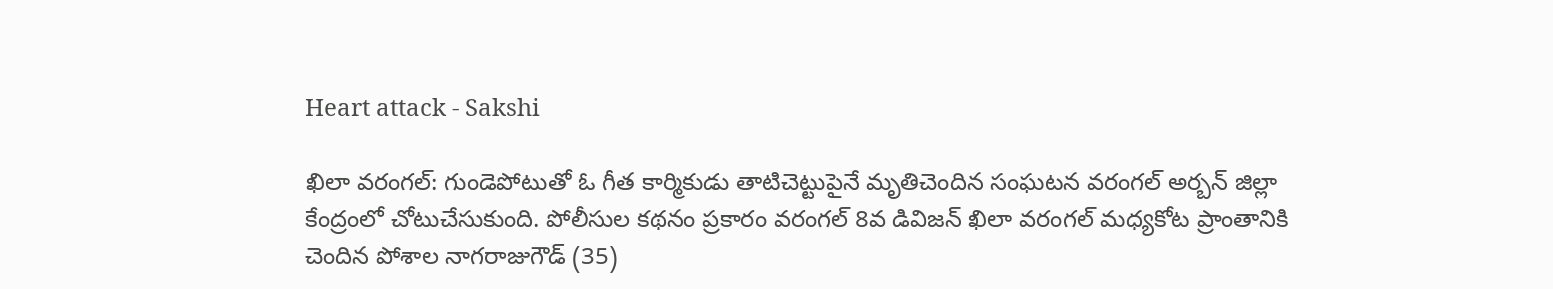Heart attack - Sakshi

ఖిలా వరంగల్‌: గుండెపోటుతో ఓ గీత కార్మికుడు తాటిచెట్టుపైనే మృతిచెందిన సంఘటన వరంగల్‌ అర్బన్‌ జిల్లా కేంద్రంలో చోటుచేసుకుంది. పోలీసుల కథనం ప్రకారం వరంగల్‌ 8వ డివిజన్‌ ఖిలా వరంగల్‌ మధ్యకోట ప్రాంతానికి చెందిన పోశాల నాగరాజుగౌడ్‌ (35)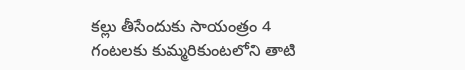కల్లు తీసేందుకు సాయంత్రం 4 గంటలకు కుమ్మరికుంటలోని తాటి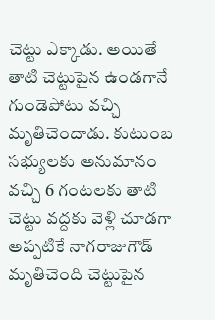చెట్టు ఎక్కాడు. అయితే తాటి చెట్టుపైన ఉండగానే గుండెపోటు వచ్చి మృతిచెందాడు. కుటుంబ సభ్యులకు అనుమానం వచ్చి 6 గంటలకు తాటి చెట్టు వద్దకు వెళ్లి చూడగా అప్పటికే నాగరాజుగౌడ్‌ మృతిచెంది చెట్టుపైన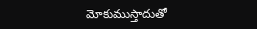మోకుముస్తాదుతో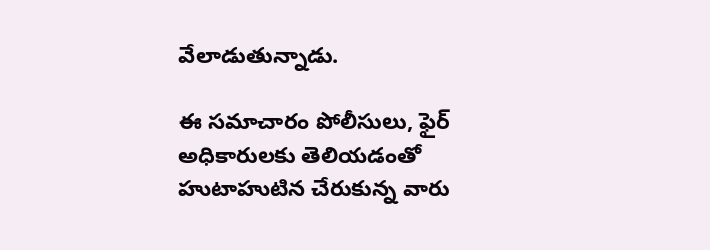వేలాడుతున్నాడు.

ఈ సమాచారం పోలీసులు, ఫైర్‌ అధికారులకు తెలియడంతో హుటాహుటిన చేరుకున్న వారు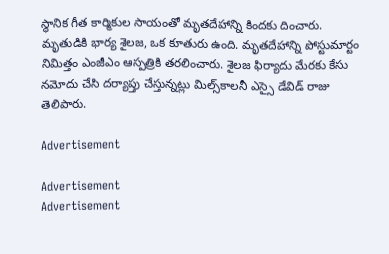స్థానిక గీత కార్మికుల సాయంతో మృతదేహాన్ని కిందకు దించారు. మృతుడికి భార్య శైలజ, ఒక కూతురు ఉంది. మృతదేహాన్ని పోస్టుమార్టం నిమిత్తం ఎంజీఎం ఆస్పత్రికి తరలించారు. శైలజ ఫిర్యాదు మేరకు కేసు నమోదు చేసి దర్యాప్తు చేస్తున్నట్లు మిల్స్‌కాలనీ ఎస్సై డేవిడ్‌ రాజు తెలిపారు.

Advertisement

Advertisement
Advertisement